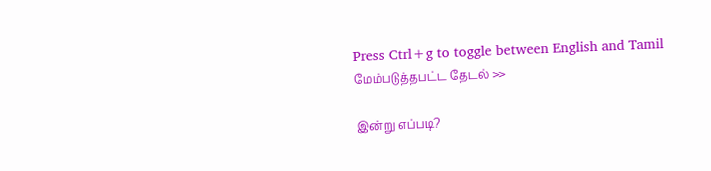Press Ctrl+g to toggle between English and Tamil
மேம்படுத்தபட்ட தேடல் >>

இன்று எப்படி?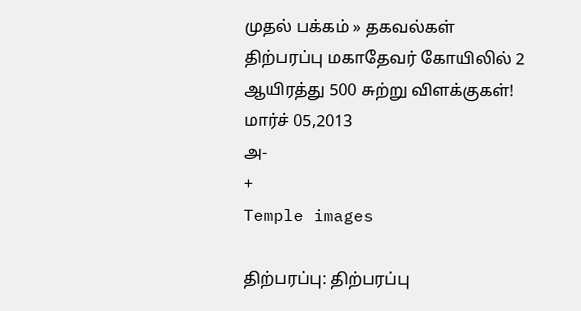முதல் பக்கம் » தகவல்கள்
திற்பரப்பு மகாதேவர் கோயிலில் 2 ஆயிரத்து 500 சுற்று விளக்குகள்!
மார்ச் 05,2013
அ-
+
Temple images

திற்பரப்பு: திற்பரப்பு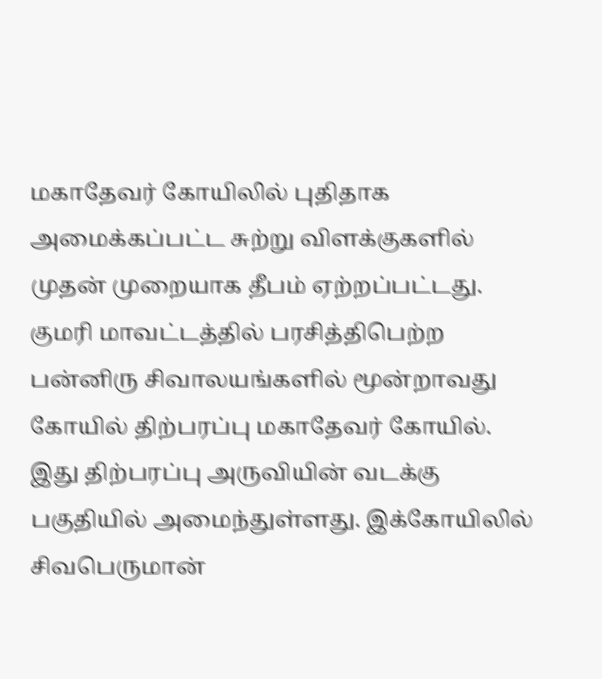மகாதேவர் கோயிலில் புதிதாக அமைக்கப்பட்ட சுற்று விளக்குகளில் முதன் முறையாக தீபம் ஏற்றப்பட்டது. குமரி மாவட்டத்தில் பரசித்திபெற்ற பன்னிரு சிவாலயங்களில் மூன்றாவது கோயில் திற்பரப்பு மகாதேவர் கோயில். இது திற்பரப்பு அருவியின் வடக்கு பகுதியில் அமைந்துள்ளது. இக்கோயிலில் சிவபெருமான்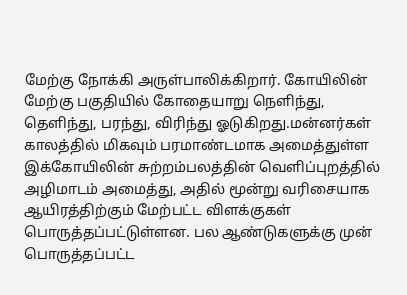மேற்கு நோக்கி அருள்பாலிக்கிறார். கோயிலின் மேற்கு பகுதியில் கோதையாறு நெளிந்து, தெளிந்து, பரந்து, விரிந்து ஓடுகிறது.மன்னர்கள் காலத்தில் மிகவும் பரமாண்டமாக அமைத்துள்ள இக்கோயிலின் சுற்றம்பலத்தின் வெளிப்புறத்தில் அழிமாடம் அமைத்து, அதில் மூன்று வரிசையாக ஆயிரத்திற்கும் மேற்பட்ட விளக்குகள் பொருத்தப்பட்டுள்ளன. பல ஆண்டுகளுக்கு முன் பொருத்தப்பட்ட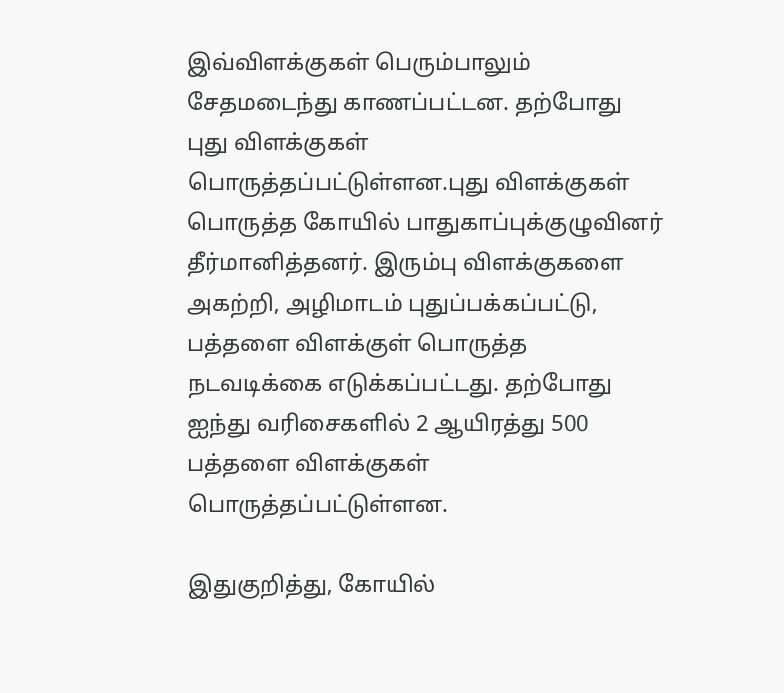இவ்விளக்குகள் பெரும்பாலும் சேதமடைந்து காணப்பட்டன. தற்போது புது விளக்குகள் பொருத்தப்பட்டுள்ளன.புது விளக்குகள் பொருத்த கோயில் பாதுகாப்புக்குழுவினர் தீர்மானித்தனர். இரும்பு விளக்குகளை அகற்றி, அழிமாடம் புதுப்பக்கப்பட்டு, பத்தளை விளக்குள் பொருத்த நடவடிக்கை எடுக்கப்பட்டது. தற்போது ஐந்து வரிசைகளில் 2 ஆயிரத்து 500 பத்தளை விளக்குகள் பொருத்தப்பட்டுள்ளன.

இதுகுறித்து, கோயில்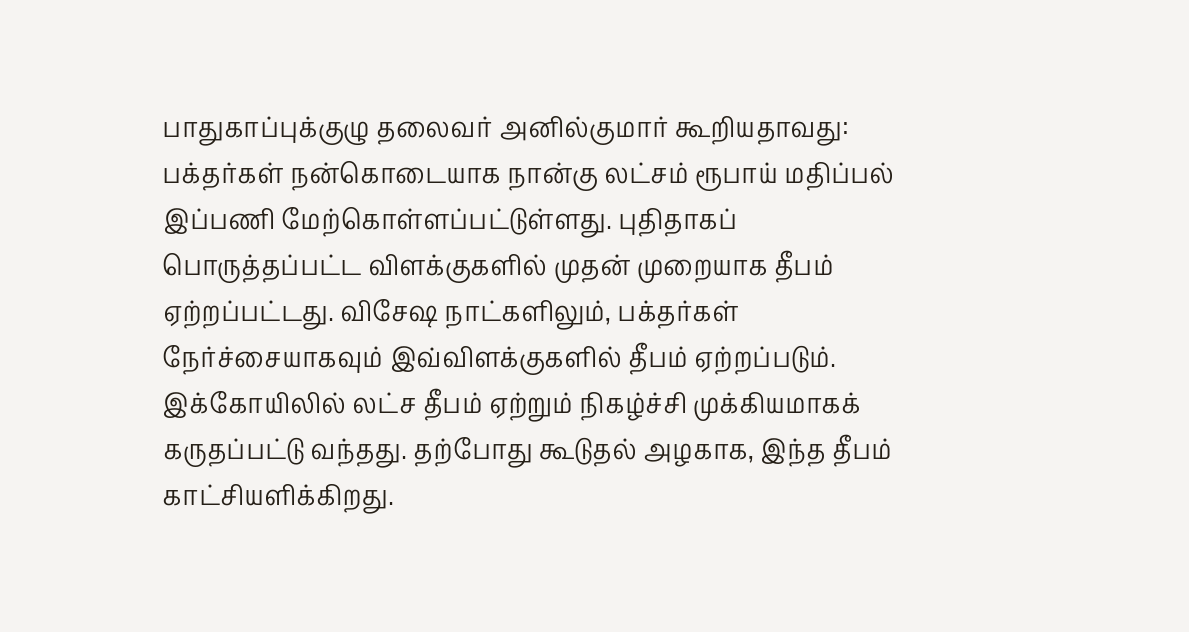பாதுகாப்புக்குழு தலைவர் அனில்குமார் கூறியதாவது: பக்தர்கள் நன்கொடையாக நான்கு லட்சம் ரூபாய் மதிப்பல் இப்பணி மேற்கொள்ளப்பட்டுள்ளது. புதிதாகப் பொருத்தப்பட்ட விளக்குகளில் முதன் முறையாக தீபம் ஏற்றப்பட்டது. விசேஷ நாட்களிலும், பக்தர்கள் நேர்ச்சையாகவும் இவ்விளக்குகளில் தீபம் ஏற்றப்படும். இக்கோயிலில் லட்ச தீபம் ஏற்றும் நிகழ்ச்சி முக்கியமாகக் கருதப்பட்டு வந்தது. தற்போது கூடுதல் அழகாக, இந்த தீபம் காட்சியளிக்கிறது.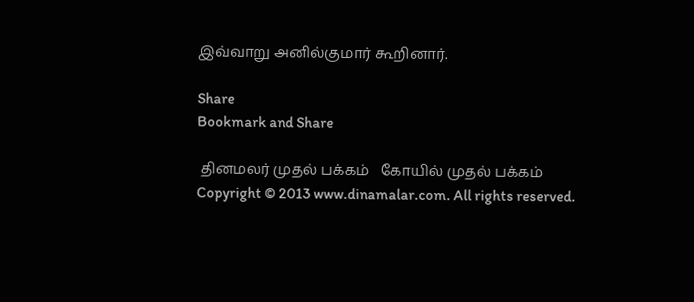இவ்வாறு அனில்குமார் கூறினார்.

Share
Bookmark and Share

 தினமலர் முதல் பக்கம்   கோயில் முதல் பக்கம்
Copyright © 2013 www.dinamalar.com. All rights reserved.